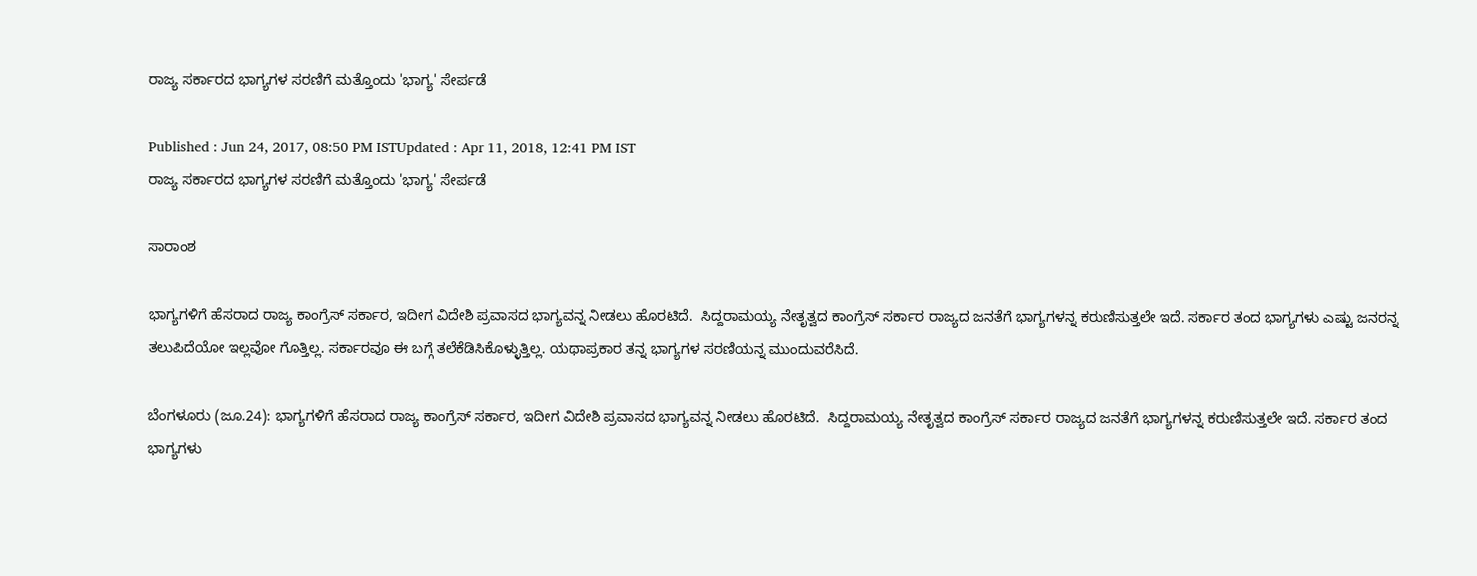ರಾಜ್ಯ ಸರ್ಕಾರದ ಭಾಗ್ಯಗಳ ಸರಣಿಗೆ ಮತ್ತೊಂದು 'ಭಾಗ್ಯ' ಸೇರ್ಪಡೆ

Published : Jun 24, 2017, 08:50 PM ISTUpdated : Apr 11, 2018, 12:41 PM IST
ರಾಜ್ಯ ಸರ್ಕಾರದ ಭಾಗ್ಯಗಳ ಸರಣಿಗೆ ಮತ್ತೊಂದು 'ಭಾಗ್ಯ' ಸೇರ್ಪಡೆ

ಸಾರಾಂಶ

ಭಾಗ್ಯಗಳಿಗೆ ಹೆಸರಾದ ರಾಜ್ಯ ಕಾಂಗ್ರೆಸ್ ಸರ್ಕಾರ, ಇದೀಗ ವಿದೇಶಿ ಪ್ರವಾಸದ ಭಾಗ್ಯವನ್ನ ನೀಡಲು ಹೊರಟಿದೆ.  ಸಿದ್ದರಾಮಯ್ಯ ನೇತೃತ್ವದ ಕಾಂಗ್ರೆಸ್ ಸರ್ಕಾರ ರಾಜ್ಯದ ಜನತೆಗೆ ಭಾಗ್ಯಗಳನ್ನ ಕರುಣಿಸುತ್ತಲೇ ಇದೆ. ಸರ್ಕಾರ ತಂದ ಭಾಗ್ಯಗಳು ಎಷ್ಟು ಜನರನ್ನ ತಲುಪಿದೆಯೋ ಇಲ್ಲವೋ ಗೊತ್ತಿಲ್ಲ. ಸರ್ಕಾರವೂ ಈ ಬಗ್ಗೆ ತಲೆಕೆಡಿಸಿಕೊಳ್ಳುತ್ತಿಲ್ಲ. ಯಥಾಪ್ರಕಾರ ತನ್ನ ಭಾಗ್ಯಗಳ ಸರಣಿಯನ್ನ ಮುಂದುವರೆಸಿದೆ.

ಬೆಂಗಳೂರು (ಜೂ.24): ಭಾಗ್ಯಗಳಿಗೆ ಹೆಸರಾದ ರಾಜ್ಯ ಕಾಂಗ್ರೆಸ್ ಸರ್ಕಾರ, ಇದೀಗ ವಿದೇಶಿ ಪ್ರವಾಸದ ಭಾಗ್ಯವನ್ನ ನೀಡಲು ಹೊರಟಿದೆ.  ಸಿದ್ದರಾಮಯ್ಯ ನೇತೃತ್ವದ ಕಾಂಗ್ರೆಸ್ ಸರ್ಕಾರ ರಾಜ್ಯದ ಜನತೆಗೆ ಭಾಗ್ಯಗಳನ್ನ ಕರುಣಿಸುತ್ತಲೇ ಇದೆ. ಸರ್ಕಾರ ತಂದ ಭಾಗ್ಯಗಳು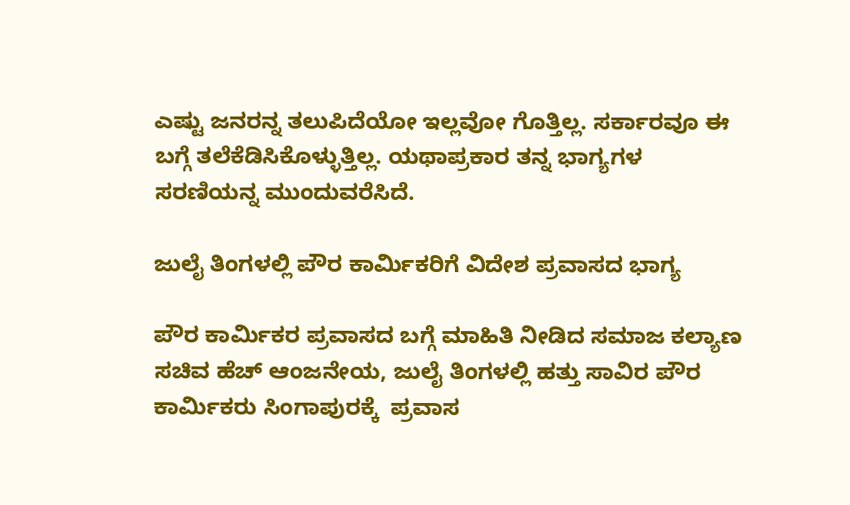ಎಷ್ಟು ಜನರನ್ನ ತಲುಪಿದೆಯೋ ಇಲ್ಲವೋ ಗೊತ್ತಿಲ್ಲ. ಸರ್ಕಾರವೂ ಈ ಬಗ್ಗೆ ತಲೆಕೆಡಿಸಿಕೊಳ್ಳುತ್ತಿಲ್ಲ. ಯಥಾಪ್ರಕಾರ ತನ್ನ ಭಾಗ್ಯಗಳ ಸರಣಿಯನ್ನ ಮುಂದುವರೆಸಿದೆ.

ಜುಲೈ ತಿಂಗಳಲ್ಲಿ ಪೌರ ಕಾರ್ಮಿಕರಿಗೆ ವಿದೇಶ ಪ್ರವಾಸದ ಭಾಗ್ಯ

ಪೌರ ಕಾರ್ಮಿಕರ ಪ್ರವಾಸದ ಬಗ್ಗೆ ಮಾಹಿತಿ ನೀಡಿದ ಸಮಾಜ ಕಲ್ಯಾಣ ಸಚಿವ ಹೆಚ್ ಆಂಜನೇಯ, ಜುಲೈ ತಿಂಗಳಲ್ಲಿ ಹತ್ತು ಸಾವಿರ ಪೌರ ಕಾರ್ಮಿಕರು ಸಿಂಗಾಪುರಕ್ಕೆ  ಪ್ರವಾಸ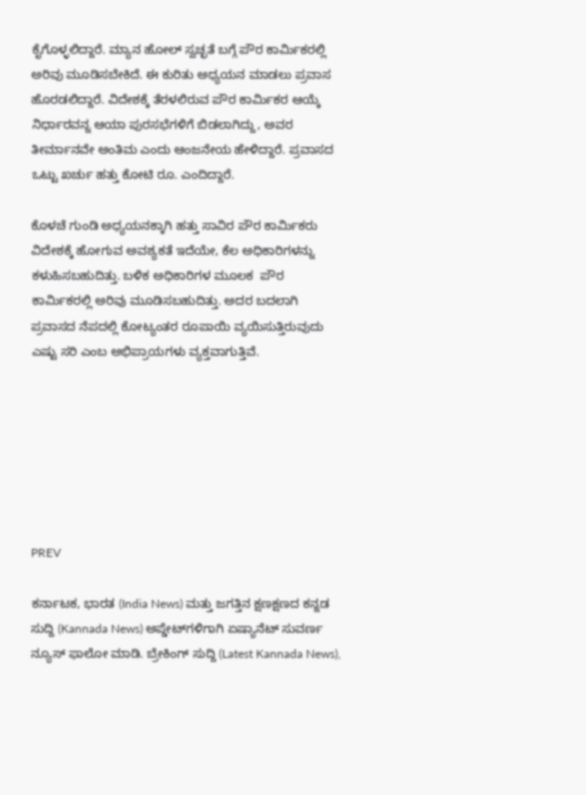ಕೈಗೊಳ್ಳಲಿದ್ದಾರೆ. ಮ್ಯಾನ ಹೋಲ್ ಸ್ವಚ್ಛತೆ ಬಗ್ಗೆ ಪೌರ ಕಾರ್ಮಿಕರಲ್ಲಿ ಅರಿವು ಮೂಡಿಸಬೇಕಿದೆ. ಈ ಕುರಿತು ಅಧ್ಯಯನ ಮಾಡಲು ಪ್ರವಾಸ ಹೊರಡಲಿದ್ದಾರೆ. ವಿದೇಶಕ್ಕೆ ತೆರಳಲಿರುವ ಪೌರ ಕಾರ್ಮಿಕರ ಆಯ್ಕೆ ನಿರ್ಧಾರವನ್ನ ಆಯಾ ಪುರಸಭೆಗಳಿಗೆ ಬಿಡಲಾಗಿದ್ದು, ಅವರ ತೀರ್ಮಾನವೇ ಅಂತಿಮ ಎಂದು ಆಂಜನೇಯ ಹೇಳಿದ್ದಾರೆ. ಪ್ರವಾಸದ ಒಟ್ಟು ಖರ್ಚು ಹತ್ತು ಕೋಟಿ ರೂ. ಎಂದಿದ್ದಾರೆ.

ಕೊಳಚೆ ಗುಂಡಿ ಅಧ್ಯಯನಕ್ಕಾಗಿ ಹತ್ತು ಸಾವಿರ ಪೌರ ಕಾರ್ಮಿಕರು ವಿದೇಶಕ್ಕೆ ಹೋಗುವ ಅವಶ್ಯಕತೆ ಇದೆಯೇ, ಕೆಲ ಅಧಿಕಾರಿಗಳನ್ನು ಕಳುಹಿಸಬಹುದಿತ್ತು. ಬಳಿಕ ಅಧಿಕಾರಿಗಳ ಮೂಲಕ  ಪೌರ ಕಾರ್ಮಿಕರಲ್ಲಿ ಅರಿವು ಮೂಡಿಸಬಹುದಿತ್ತು. ಅದರ ಬದಲಾಗಿ ಪ್ರವಾಸದ ನೆಪದಲ್ಲಿ ಕೋಟ್ಯಂತರ ರೂಪಾಯಿ ವ್ಯಯಿಸುತ್ತಿರುವುದು ಎಷ್ಟು ಸರಿ ಎಂಬ ಅಭಿಪ್ರಾಯಗಳು ವ್ಯಕ್ತವಾಗುತ್ತಿವೆ.







PREV

ಕರ್ನಾಟಕ, ಭಾರತ (India News) ಮತ್ತು ಜಗತ್ತಿನ ಕ್ಷಣಕ್ಷಣದ ಕನ್ನಡ ಸುದ್ದಿ (Kannada News) ಅಪ್ಡೇಟ್‌ಗಳಿಗಾಗಿ ಏಷ್ಯಾನೆಟ್ ಸುವರ್ಣ ನ್ಯೂಸ್‌ ಫಾಲೋ ಮಾಡಿ. ಬ್ರೇಕಿಂಗ್ ಸುದ್ದಿ (Latest Kannada News),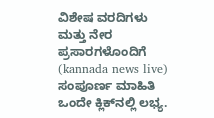ವಿಶೇಷ ವರದಿಗಳು ಮತ್ತು ನೇರ ಪ್ರಸಾರಗಳೊಂದಿಗೆ (kannada news live) ಸಂಪೂರ್ಣ ಮಾಹಿತಿ ಒಂದೇ ಕ್ಲಿಕ್‌ನಲ್ಲಿ ಲಭ್ಯ.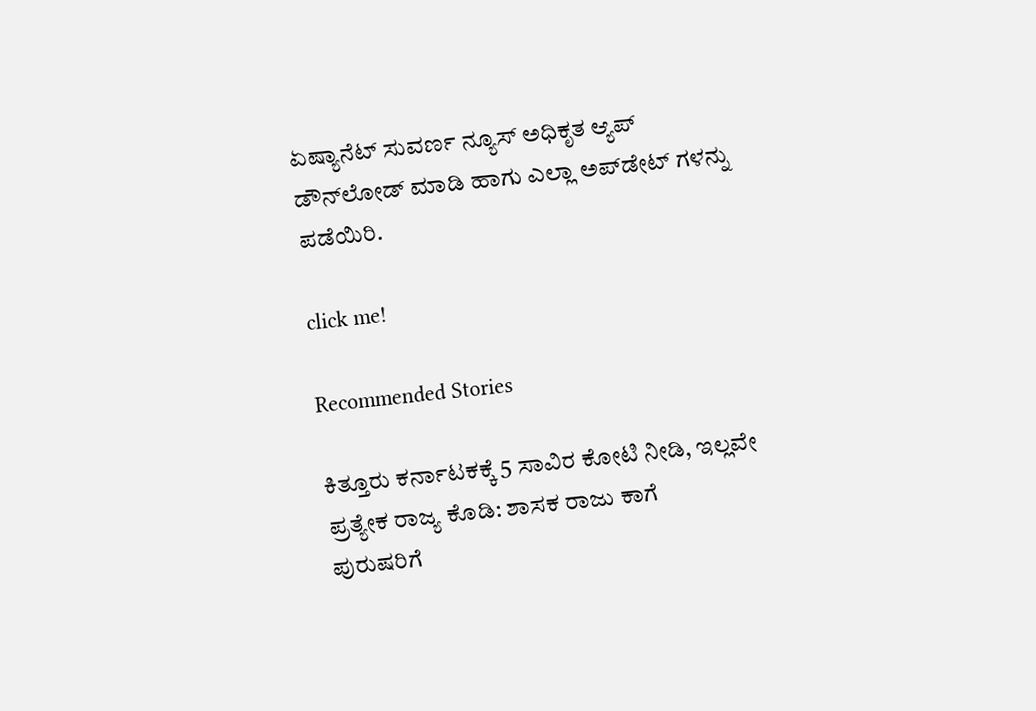ಏಷ್ಯಾನೆಟ್ ಸುವರ್ಣ ನ್ಯೂಸ್ ಅಧಿಕೃತ ಆ್ಯಪ್ ಡೌನ್‌ಲೋಡ್ ಮಾಡಿ ಹಾಗು ಎಲ್ಲಾ ಅಪ್‌ಡೇಟ್ ಗಳನ್ನು ಪಡೆಯಿರಿ.

click me!

Recommended Stories

ಕಿತ್ತೂರು ಕರ್ನಾಟಕಕ್ಕೆ 5 ಸಾವಿರ ಕೋಟಿ ನೀಡಿ, ಇಲ್ಲವೇ ಪ್ರತ್ಯೇಕ ರಾಜ್ಯ ಕೊಡಿ: ಶಾಸಕ ರಾಜು ಕಾಗೆ
ಪುರುಷರಿಗೆ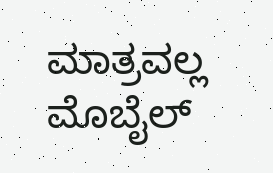ಮಾತ್ರವಲ್ಲ ಮೊಬೈಲ್‌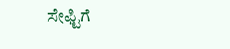ಸೇಫ್ಟಿಗೆ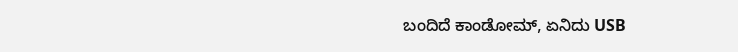ಬಂದಿದೆ ಕಾಂಡೋಮ್‌, ಏನಿದು USB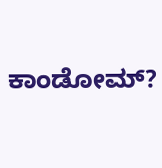ಕಾಂಡೋಮ್‌?